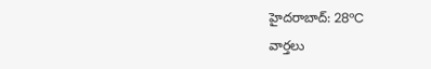హైదరాబాద్: 28°C
వార్తలు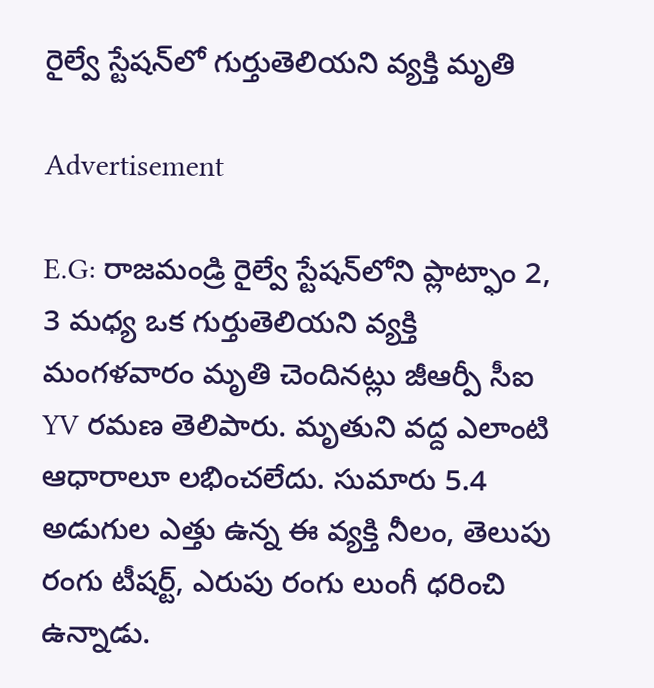రైల్వే స్టేషన్‌లో గుర్తుతెలియని వ్యక్తి మృతి

Advertisement

E.G: రాజమండ్రి రైల్వే స్టేషన్‌లోని ప్లాట్ఫాం 2, 3 మధ్య ఒక గుర్తుతెలియని వ్యక్తి మంగళవారం మృతి చెందినట్లు జీఆర్పీ సీఐ YV రమణ తెలిపారు. మృతుని వద్ద ఎలాంటి ఆధారాలూ లభించలేదు. సుమారు 5.4 అడుగుల ఎత్తు ఉన్న ఈ వ్యక్తి నీలం, తెలుపు రంగు టీషర్ట్, ఎరుపు రంగు లుంగీ ధరించి ఉన్నాడు.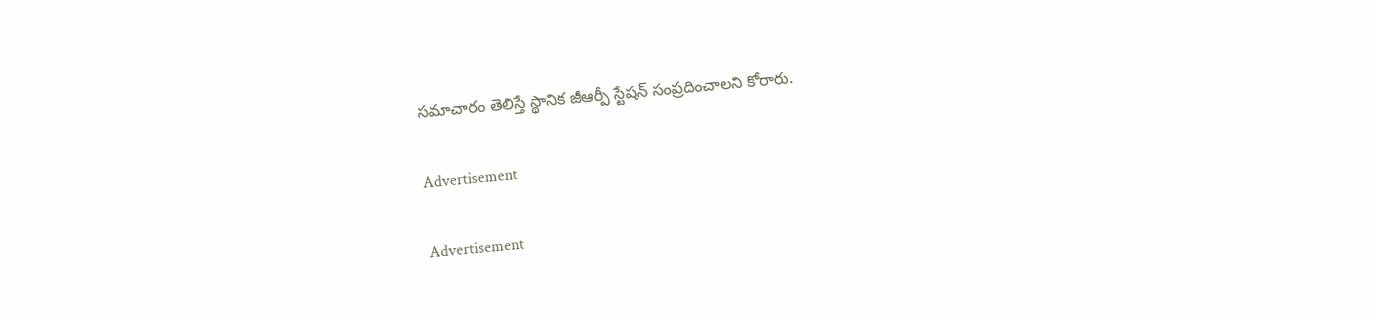సమాచారం తెలిస్తే స్థానిక జీఆర్పీ స్టేషన్ సంప్రదించాలని కోరారు.

Advertisement

Advertisement